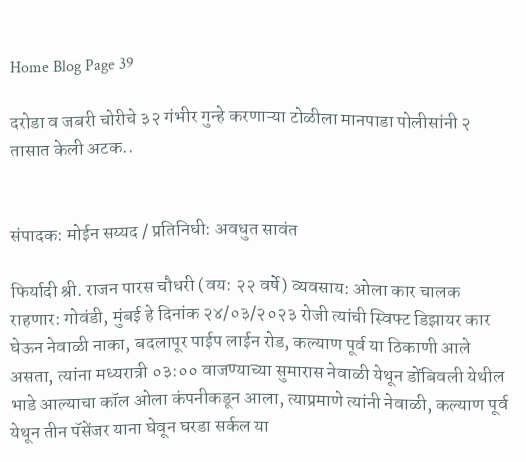Home Blog Page 39

दरोडा व जबरी चोरीचे ३२ गंभीर गुन्हे करणाऱ्या टोळीला मानपाडा पोलीसांनी २ तासात केली अटक..


संपादक: मोईन सय्यद / प्रतिनिधी: अवधुत सावंत

फिर्यादी श्री. राजन पारस चौधरी (वय: २२ वर्षे) व्यवसाय: ओला कार चालक राहणार: गोवंडी, मुंबई हे दिनांक २४/०३/२०२३ रोजी त्यांची स्विफ्ट डिझायर कार घेऊन नेवाळी नाका, बदलापूर पाईप लाईन रोड, कल्याण पूर्व या ठिकाणी आले असता, त्यांना मध्यरात्री ०३:०० वाजण्याच्या सुमारास नेवाळी येथून डोंबिवली येथील भाडे आल्याचा कॉल ओला कंपनीकडून आला, त्याप्रमाणे त्यांनी नेवाळी, कल्याण पूर्व येथून तीन पॅसेंजर याना घेवून घरडा सर्कल या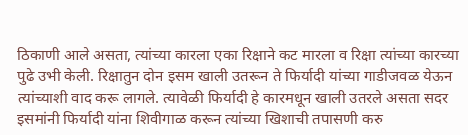ठिकाणी आले असता, त्यांच्या कारला एका रिक्षाने कट मारला व रिक्षा त्यांच्या कारच्या पुढे उभी केली. रिक्षातुन दोन इसम खाली उतरून ते फिर्यादी यांच्या गाडीजवळ येऊन त्यांच्याशी वाद करू लागले. त्यावेळी फिर्यादी हे कारमधून खाली उतरले असता सदर इसमांनी फिर्यादी यांना शिवीगाळ करून त्यांच्या खिशाची तपासणी करु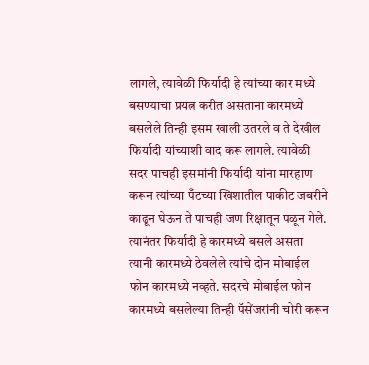लागले, त्यावेळी फिर्यादी हे त्यांच्या कार मध्ये बसण्याचा प्रयत्न करीत असताना कारमध्ये बसलेले तिन्ही इसम खाली उतरले व ते देखील फिर्यादी यांच्याशी वाद करू लागले. त्यावेळी सदर पाचही इसमांनी फिर्यादी यांना मारहाण करून त्यांच्या पँटच्या खिशातील पाकीट जबरीने काढून घेऊन ते पाचही जण रिक्षातून पळून गेले. त्यानंतर फिर्यादी हे कारमध्ये बसले असता त्यानी कारमध्ये ठेवलेले त्यांचे दोन मोबाईल फोन कारमध्ये नव्हते. सदरचे मोबाईल फोन कारमध्ये बसलेल्या तिन्ही पॅसेंजरांनी चोरी करून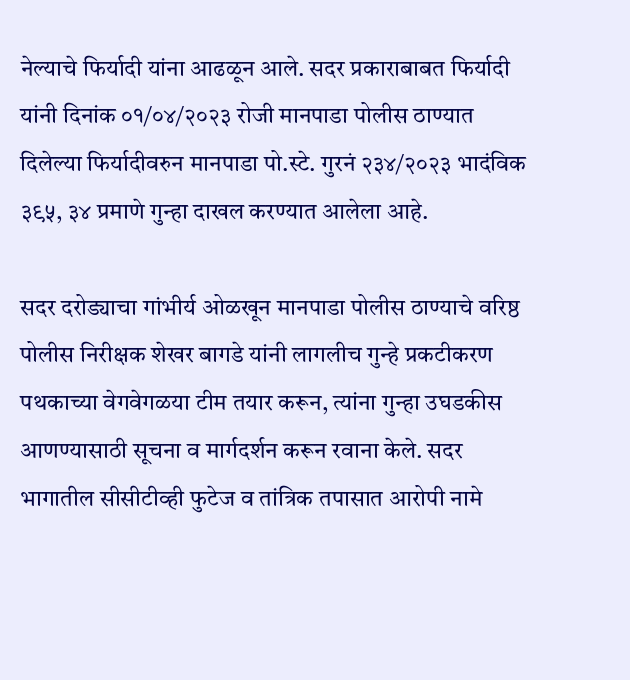नेल्याचे फिर्यादी यांना आढळून आले. सदर प्रकाराबाबत फिर्यादी यांनी दिनांक ०१/०४/२०२३ रोजी मानपाडा पोलीस ठाण्यात दिलेल्या फिर्यादीवरुन मानपाडा पो.स्टे. गुरनं २३४/२०२३ भादंविक ३९५, ३४ प्रमाणे गुन्हा दाखल करण्यात आलेला आहे.

सदर दरोड्याचा गांभीर्य ओळखून मानपाडा पोलीस ठाण्याचे वरिष्ठ पोलीस निरीक्षक शेखर बागडे यांनी लागलीच गुन्हे प्रकटीकरण पथकाच्या वेगवेगळया टीम तयार करून, त्यांना गुन्हा उघडकीस आणण्यासाठी सूचना व मार्गदर्शन करून रवाना केले. सदर भागातील सीसीटीव्ही फुटेज व तांत्रिक तपासात आरोपी नामे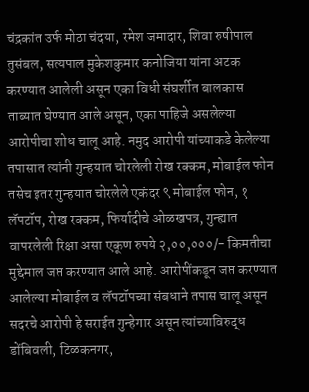चंद्रकांत उर्फ मोठा चंदया, रमेश जमादार, शिवा रुषीपाल तुसंबल, सत्यपाल मुकेशकुमार कनोजिया यांना अटक करण्यात आलेली असून एका विधी संघर्शीत बालकास ताब्यात घेण्यात आले असून, एका पाहिजे असलेल्या आरोपीचा शोध चालू आहे. नमुद आरोपी यांच्याकडे केलेल्या तपासात त्यांनी गुन्हयात चोरलेली रोख रक्कम, मोबाईल फोन तसेच इतर गुन्हयात चोरलेले एकंदर ९ मोबाईल फोन, १ लॅपटॉप, रोख रक्कम, फिर्यादीचे ओळखपत्र, गुन्ह्यात वापरलेली रिक्षा असा एकूण रुपये २,००,०००/- किमतीचा मुद्देमाल जप्त करण्यात आले आहे. आरोपींकडून जप्त करण्यात आलेल्या मोबाईल व लॅपटॉपच्या संबधाने तपास चालू असून सदरचे आरोपी हे सराईत गुन्हेगार असून त्यांच्याविरुद्ध डोंबिवली, टिळकनगर,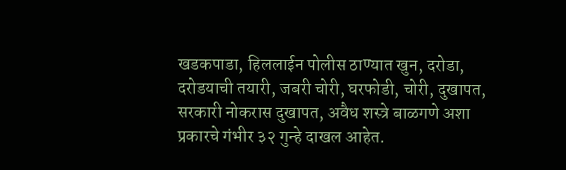खडकपाडा, हिललाईन पोलीस ठाण्यात खुन, दरोडा, दरोडयाची तयारी, जबरी चोरी, घरफोडी, चोरी, दुखापत, सरकारी नोकरास दुखापत, अवैध शस्त्रे बाळगणे अशा प्रकारचे गंभीर ३२ गुन्हे दाखल आहेत.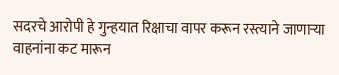सदरचे आरोपी हे गुन्हयात रिक्षाचा वापर करून रस्त्याने जाणाऱ्या वाहनांना कट मारून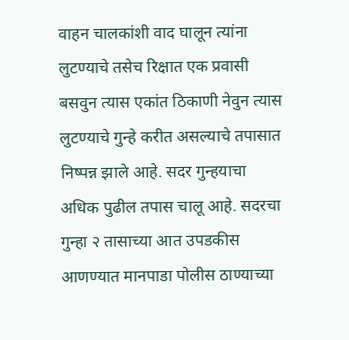वाहन चालकांशी वाद घालून त्यांना लुटण्याचे तसेच रिक्षात एक प्रवासी बसवुन त्यास एकांत ठिकाणी नेवुन त्यास लुटण्याचे गुन्हे करीत असल्याचे तपासात निष्पन्न झाले आहे. सदर गुन्हयाचा अधिक पुढील तपास चालू आहे. सदरचा गुन्हा २ तासाच्या आत उपडकीस आणण्यात मानपाडा पोलीस ठाण्याच्या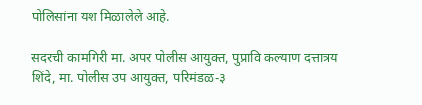पोलिसांना यश मिळालेले आहे.

सदरची कामगिरी मा. अपर पोलीस आयुक्त, पुप्रावि कल्याण दत्तात्रय शिंदे, मा. पोलीस उप आयुक्त, परिमंडळ-३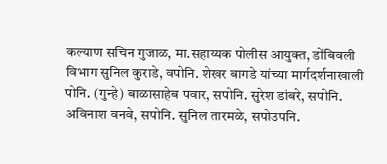कल्याण सचिन गुजाळ, मा.सहाय्यक पोलीस आयुक्त, डोंबिवली विभाग सुनिल कुराडे, वपोनि. शेखर बागडे यांच्या मार्गदर्शनाखाली पोनि. (गुन्हे) बाळासाहेब पवार, सपोनि. सुरेश डांबरे, सपोनि. अविनाश वनवे, सपोनि. सुनिल तारमळे, सपोउपनि.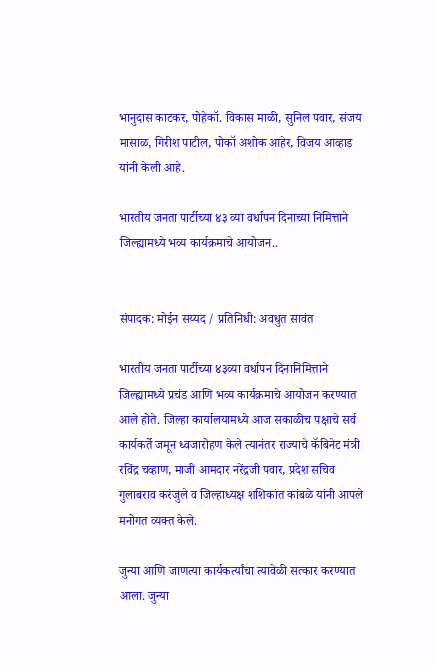भानुदास काटकर, पोहेकॉ. विकास माळी, सुनिल पवार, संजय मासाळ, गिरीश पाटील, पोकॉ अशोक आहेर, विजय आव्हाड यांनी केली आहे.

भारतीय जनता पार्टीच्या ४३ व्या वर्धापन दिनाच्या निमित्ताने जिल्ह्यामध्ये भव्य कार्यक्रमाचे आयोजन..


संपादक: मोईन सय्यद / प्रतिनिधी: अवधुत सावंत

भारतीय जनता पार्टीच्या ४३व्या वर्धापन दिनानिमित्ताने जिल्ह्यामध्ये प्रचंड आणि भव्य कार्यक्रमाचे आयोजन करण्यात आले होते. जिल्हा कार्यालयामध्ये आज सकाळीच पक्षाचे सर्व कार्यकर्ते जमून ध्वजारोहण केले त्यानंतर राज्याचे कॅबिनेट मंत्री रविंद्र चव्हाण, माजी आमदार नरेंद्रजी पवार, प्रदेश सचिव गुलाबराव करंजुले व जिल्हाध्यक्ष शशिकांत कांबळे यांनी आपले मनोगत व्यक्त केले.

जुन्या आणि जाणत्या कार्यकर्त्यांचा त्यावेळी सत्कार करण्यात आला. जुन्या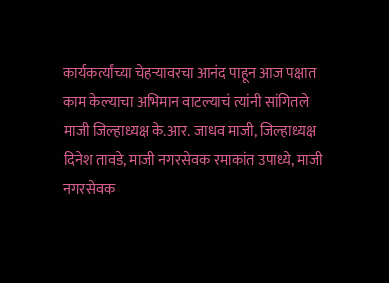कार्यकर्त्यांच्या चेहऱ्यावरचा आनंद पाहून आज पक्षात काम केल्याचा अभिमान वाटल्याचं त्यांनी सांगितले माजी जिल्हाध्यक्ष के.आर. जाधव माजी, जिल्हाध्यक्ष दिनेश तावडे, माजी नगरसेवक रमाकांत उपाध्ये, माजी नगरसेवक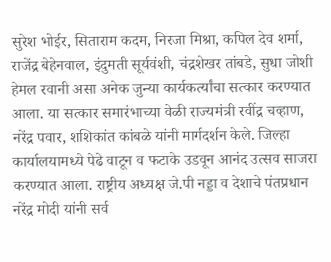सुरेश भोईर, सिताराम कदम, निरजा मिश्रा, कपिल देव शर्मा, राजेंद्र बेहेनवाल, इंदुमती सूर्यवंशी, चंद्रशेखर तांबडे, सुधा जोशी हेमल रवानी असा अनेक जुन्या कार्यकर्त्यांचा सत्कार करण्यात आला. या सत्कार समारंभाच्या वेळी राज्यमंत्री रवींद्र चव्हाण, नरेंद्र पवार, शशिकांत कांबळे यांनी मार्गदर्शन केले. जिल्हा कार्यालयामध्ये पेढे वाटून व फटाके उडवून आनंद उत्सव साजरा करण्यात आला. राष्ट्रीय अध्यक्ष जे.पी नड्डा व देशाचे पंतप्रधान नरेंद्र मोदी यांनी सर्व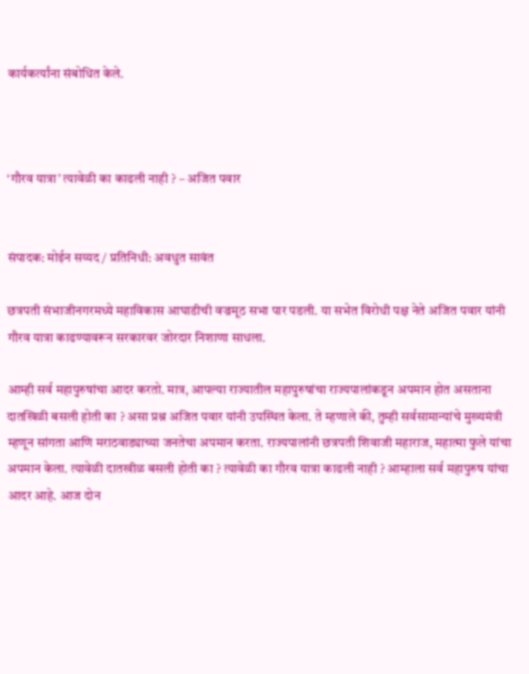कार्यकर्त्यांना संबोधित केले.



‘गौरव यात्रा’ त्यावेळी का काढली नाही ? – अजित पवार


संपादक: मोईन सय्यद / प्रतिनिधी: अवधुत सावंत

छत्रपती संभाजीनगरमध्ये महाविकास आघाडीची वज्रमूठ सभा पार पडली. या सभेत विरोधी पक्ष नेते अजित पवार यांनी गौरव यात्रा काढण्यावरून सरकारवर जोरदार निशाणा साधला.

आम्ही सर्व महापुरुषांचा आदर करतो. मात्र, आपल्या राज्यातील महापुरुषांचा राज्यपालांकडून अपमान होत असताना दातखिळी बसली होती का ? असा प्रश्न अजित पवार यांनी उपस्थित केला. ते म्हणाले की, तुम्ही सर्वसामान्यांचे मुख्यमंत्री म्हणून सांगता आणि मराठवाड्याच्या जनतेचा अपमान करता. राज्यपालांनी छत्रपती शिवाजी महाराज, महात्मा फुले यांचा अपमान केला. त्यावेळी दातखीळ बसली होती का ? त्यावेळी का गौरव यात्रा काढली नाही ? आम्हाला सर्व महापुरुष यांचा आदर आहे. आज दोन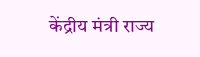केंद्रीय मंत्री राज्य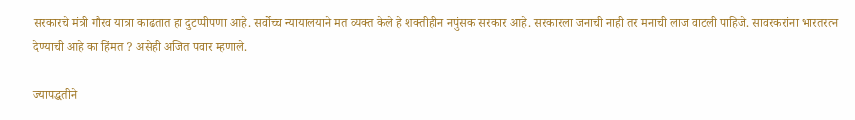सरकारचे मंत्री गौरव यात्रा काढतात हा दुटप्पीपणा आहे. सर्वोच्च न्यायालयाने मत व्यक्त केले हे शक्तीहीन नपुंसक सरकार आहे. सरकारला जनाची नाही तर मनाची लाज वाटली पाहिजे. सावरकरांना भारतरत्न देण्याची आहे का हिंमत ? असेही अजित पवार म्हणाले.

ज्यापद्धतीने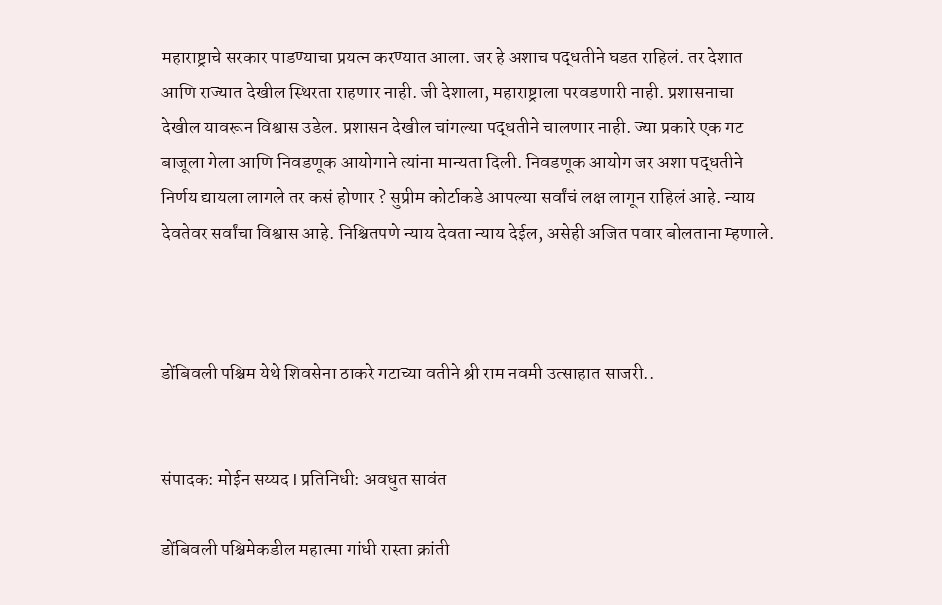महाराष्ट्राचे सरकार पाडण्याचा प्रयत्न करण्यात आला. जर हे अशाच पद्धतीने घडत राहिलं. तर देशात आणि राज्यात देखील स्थिरता राहणार नाही. जी देशाला, महाराष्ट्राला परवडणारी नाही. प्रशासनाचा देखील यावरून विश्वास उडेल. प्रशासन देखील चांगल्या पद्धतीने चालणार नाही. ज्या प्रकारे एक गट बाजूला गेला आणि निवडणूक आयोगाने त्यांना मान्यता दिली. निवडणूक आयोग जर अशा पद्धतीने निर्णय द्यायला लागले तर कसं होणार ? सुप्रीम कोर्टाकडे आपल्या सर्वांचं लक्ष लागून राहिलं आहे. न्याय देवतेवर सर्वांचा विश्वास आहे. निश्चितपणे न्याय देवता न्याय देईल, असेही अजित पवार बोलताना म्हणाले.



डोंबिवली पश्चिम येथे शिवसेना ठाकरे गटाच्या वतीने श्री राम नवमी उत्साहात साजरी..


संपादक: मोईन सय्यद l प्रतिनिधी: अवधुत सावंत

डोंबिवली पश्चिमेकडील महात्मा गांधी रास्ता क्रांती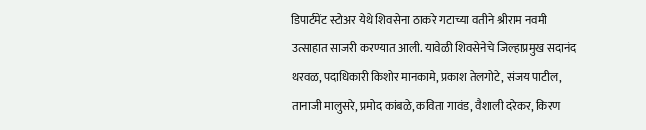डिपार्टमेंट स्टोअर येथे शिवसेना ठाकरे गटाच्या वतीने श्रीराम नवमी उत्साहात साजरी करण्यात आली. यावेळी शिवसेनेचे जिल्हाप्रमुख सदानंद थरवळ, पदाधिकारी किशोर मानकामे, प्रकाश तेलगोटे, संजय पाटील, तानाजी मालुसरे, प्रमोद कांबळे, कविता गावंड, वैशाली दरेकर, किरण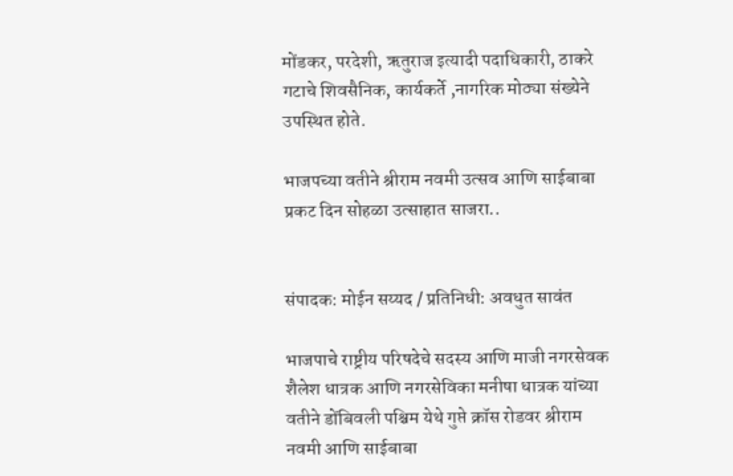मोंडकर, परदेशी, ऋतुराज इत्यादी पदाधिकारी, ठाकरे गटाचे शिवसैनिक, कार्यकर्ते ,नागरिक मोठ्या संख्येने उपस्थित होते.

भाजपच्या वतीने श्रीराम नवमी उत्सव आणि साईबाबा प्रकट दिन सोहळा उत्साहात साजरा..


संपादक: मोईन सय्यद / प्रतिनिधी: अवधुत सावंत

भाजपाचे राष्ट्रीय परिषदेचे सदस्य आणि माजी नगरसेवक शैलेश धात्रक आणि नगरसेविका मनीषा धात्रक यांच्या वतीने डोंबिवली पश्चिम येथे गुप्ते क्रॉस रोडवर श्रीराम नवमी आणि साईबाबा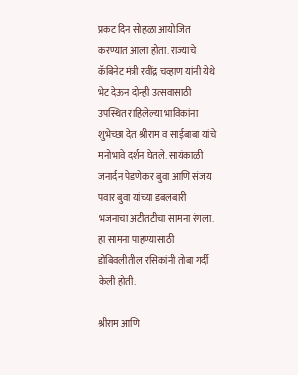प्रकट दिन सोहळा आयोजित करण्यात आला होता. राज्याचे कॅबिनेट मंत्री रवींद्र चव्हाण यांनी येथे भेट देऊन दोन्ही उत्सवासाठी उपस्थित राहिलेल्या भाविकांना शुभेच्छा देत श्रीराम व साईबाबा यांचे मनोभावे दर्शन घेतले. सायंकाळी जनार्दन पेडणेकर बुवा आणि संजय पवार बुवा यांच्या डबलबारी भजनाचा अटीतटीचा सामना रंगला. हा सामना पाहण्यासाठी डोंबिवलीतील रसिकांनी तोबा गर्दी केली होती.

श्रीराम आणि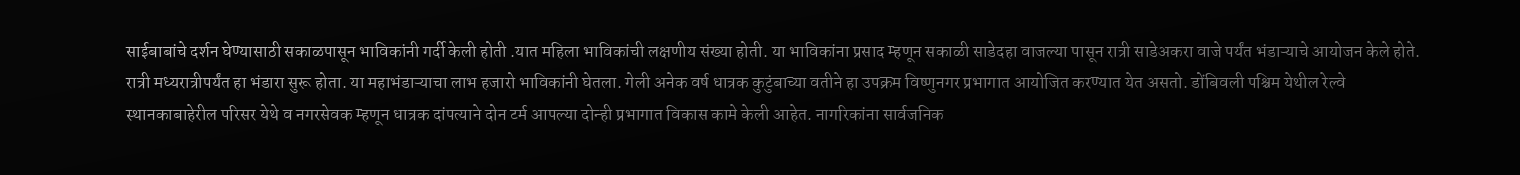साईबाबांचे दर्शन घेण्यासाठी सकाळपासून भाविकांनी गर्दी केली होती .यात महिला भाविकांची लक्षणीय संख्या होती. या भाविकांना प्रसाद म्हणून सकाळी साडेदहा वाजल्या पासून रात्री साडेअकरा वाजे पर्यंत भंडाऱ्याचे आयोजन केले होते. रात्री मध्यरात्रीपर्यंत हा भंडारा सुरू होता. या महाभंडाऱ्याचा लाभ हजारो भाविकांनी घेतला. गेली अनेक वर्ष धात्रक कुटुंबाच्या वतीने हा उपक्रम विष्णुनगर प्रभागात आयोजित करण्यात येत असतो. डोंबिवली पश्चिम येथील रेल्वे स्थानकाबाहेरील परिसर येथे व नगरसेवक म्हणून धात्रक दांपत्याने दोन टर्म आपल्या दोन्ही प्रभागात विकास कामे केली आहेत. नागरिकांना सार्वजनिक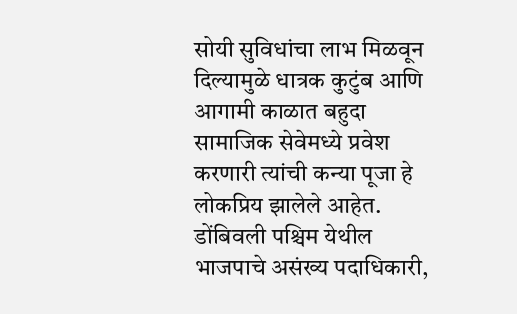सोयी सुविधांचा लाभ मिळवून दिल्यामुळे धात्रक कुटुंब आणि आगामी काळात बहुदा सामाजिक सेवेमध्ये प्रवेश करणारी त्यांची कन्या पूजा हे लोकप्रिय झालेले आहेत. डोंबिवली पश्चिम येथील भाजपाचे असंख्य पदाधिकारी,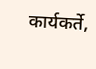कार्यकर्ते,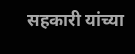सहकारी यांच्या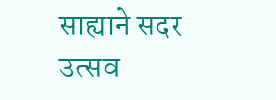साह्याने सदर उत्सव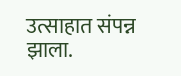उत्साहात संपन्न झाला.